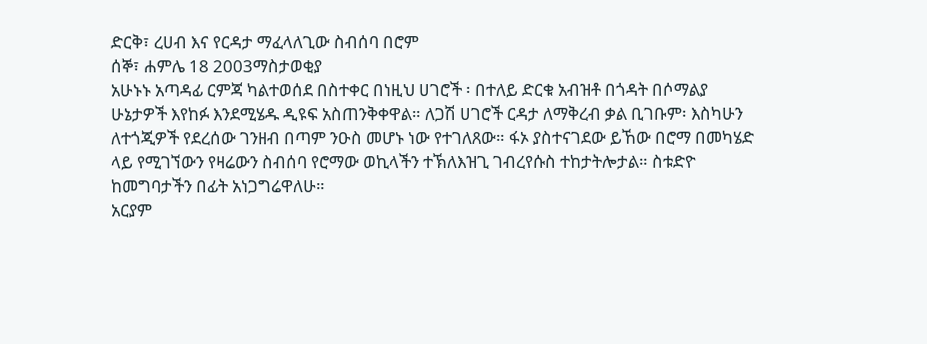ድርቅ፣ ረሀብ እና የርዳታ ማፈላለጊው ስብሰባ በሮም
ሰኞ፣ ሐምሌ 18 2003ማስታወቂያ
አሁኑኑ አጣዳፊ ርምጃ ካልተወሰደ በስተቀር በነዚህ ሀገሮች ፡ በተለይ ድርቁ አብዝቶ በጎዳት በሶማልያ ሁኔታዎች እየከፉ እንደሚሄዱ ዲዩፍ አስጠንቅቀዋል። ለጋሽ ሀገሮች ርዳታ ለማቅረብ ቃል ቢገቡም፡ እስካሁን ለተጎጂዎች የደረሰው ገንዘብ በጣም ንዑስ መሆኑ ነው የተገለጸው። ፋኦ ያስተናገደው ይኸው በሮማ በመካሄድ ላይ የሚገኘውን የዛሬውን ስብሰባ የሮማው ወኪላችን ተኽለእዝጊ ገብረየሱስ ተከታትሎታል። ስቱድዮ ከመግባታችን በፊት አነጋግሬዋለሁ።
አርያም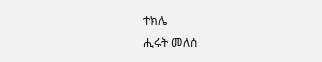ተክሌ
ሒሩት መለሰ